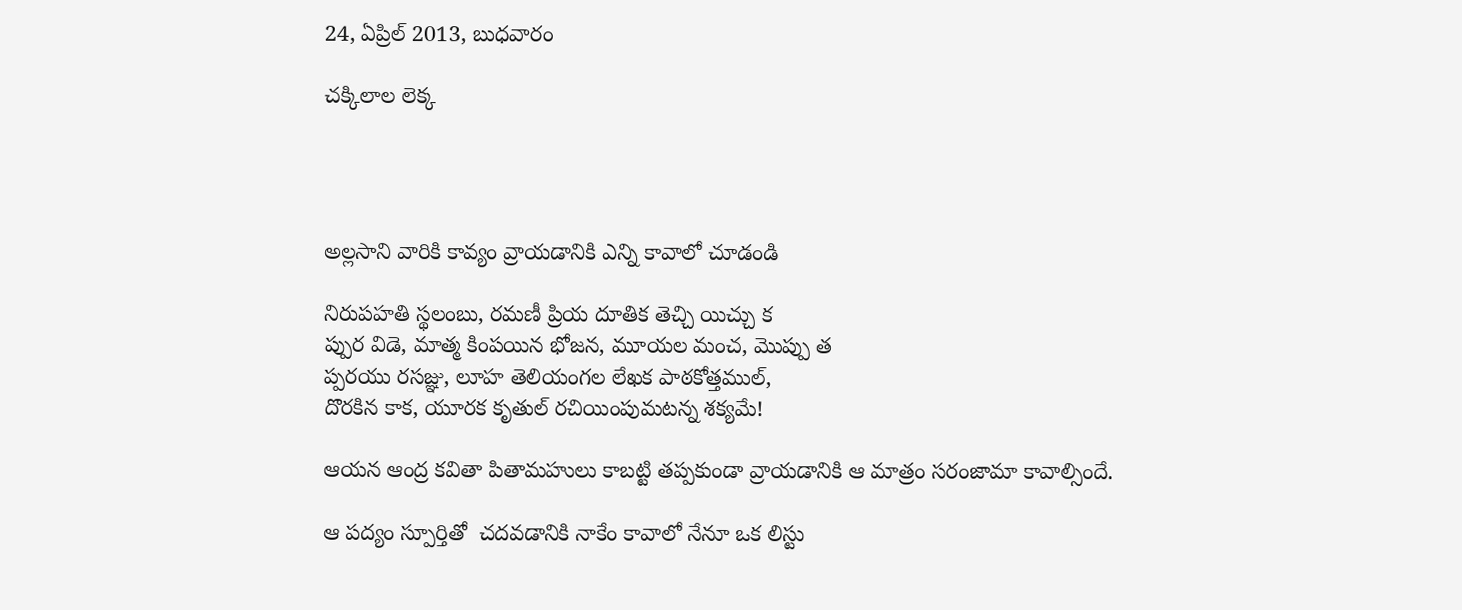24, ఏప్రిల్ 2013, బుధవారం

చక్కిలాల లెక్క




అల్లసాని వారికి కావ్యం వ్రాయడానికి ఎన్ని కావాలో చూడండి

నిరుపహతి స్థలంబు, రమణీ ప్రియ దూతిక తెచ్చి యిచ్చు క
ప్పుర విడె, మాత్మ కింపయిన భోజన, మూయల మంచ, మొప్పు త
ప్పరయు రసజ్ఞు, లూహ తెలియంగల లేఖక పాఠకోత్తముల్,
దొరకిన కాక, యూరక కృతుల్ రచియింపుమటన్న శక్యమే!

ఆయన ఆంద్ర కవితా పితామహులు కాబట్టి తప్పకుండా వ్రాయడానికి ఆ మాత్రం సరంజామా కావాల్సిందే.

ఆ పద్యం స్పూర్తితో  చదవడానికి నాకేం కావాలో నేనూ ఒక లిస్టు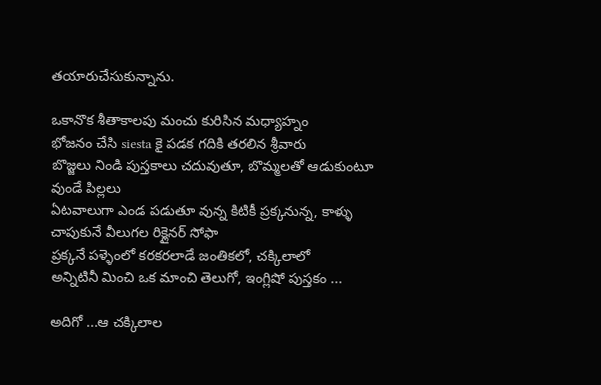తయారుచేసుకున్నాను.

ఒకానొక శీతాకాలపు మంచు కురిసిన మధ్యాహ్నం
భోజనం చేసి siesta కై పడక గదికి తరలిన శ్రీవారు
బొజ్జలు నిండి పుస్తకాలు చదువుతూ, బొమ్మలతో ఆడుకుంటూ వుండే పిల్లలు
ఏటవాలుగా ఎండ పడుతూ వున్న కిటికీ ప్రక్కనున్న, కాళ్ళు చాపుకునే వీలుగల రిక్లైనర్ సోఫా
ప్రక్కనే పళ్ళెంలో కరకరలాడే జంతికలో, చక్కిలాలో
అన్నిటినీ మించి ఒక మాంచి తెలుగో, ఇంగ్లిషో పుస్తకం ...

అదిగో ...ఆ చక్కిలాల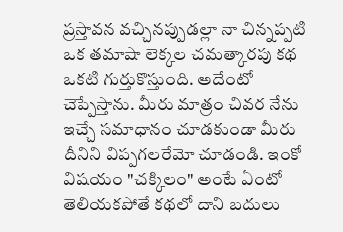ప్రస్తావన వచ్చినప్పుడల్లా నా చిన్నప్పటి ఒక తమాషా లెక్కల చమత్కారపు కథ ఒకటి గుర్తుకొస్తుంది. అదేంటో చెప్పేస్తాను. మీరు మాత్రం చివర నేను ఇచ్చే సమాధానం చూడకుండా మీరు దీనిని విప్పగలరేమో చూడండి. ఇంకో విషయం "చక్కిలం" అంటే ఏంటో తెలియకపోతే కథలో దాని బదులు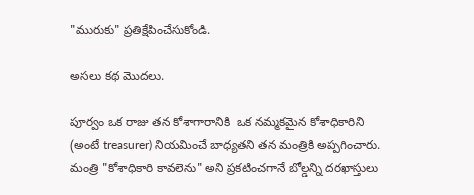"మురుకు" ప్రతిక్షేపించేసుకోండి.

అసలు కథ మొదలు.

పూర్వం ఒక రాజు తన కోశాగారానికి  ఒక నమ్మకమైన కోశాధికారిని  (అంటే treasurer) నియమించే బాధ్యతని తన మంత్రికి అప్పగించారు. మంత్రి "కోశాధికారి కావలెను" అని ప్రకటించగానే బోల్డన్ని దరఖాస్తులు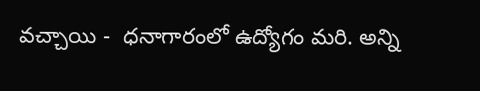వచ్చాయి -  ధనాగారంలో ఉద్యోగం మరి. అన్ని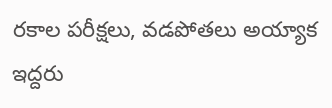రకాల పరీక్షలు, వడపోతలు అయ్యాక ఇద్దరు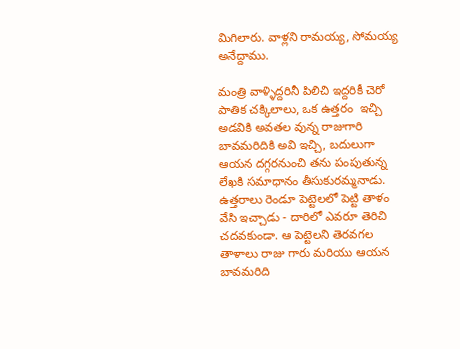మిగిలారు. వాళ్లని రామయ్య, సోమయ్య అనేద్దాము.

మంత్రి వాళ్ళిద్దరినీ పిలిచి ఇద్దరికీ చెరో పాతిక చక్కిలాలు, ఒక ఉత్తరం  ఇచ్చి అడవికి అవతల వున్న రాజుగారి బావమరిదికి అవి ఇచ్చి, బదులుగా ఆయన దగ్గరనుంచి తను పంపుతున్న లేఖకి సమాధానం తీసుకురమ్మనాడు. ఉత్తరాలు రెండూ పెట్టెలలో పెట్టి తాళం వేసి ఇచ్చాడు - దారిలో ఎవరూ తెరిచి చదవకుండా. ఆ పెట్టెలని తెరవగల తాళాలు రాజు గారు మరియు ఆయన బావమరిది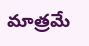మాత్రమే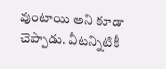వుంటాయి అని కూడా చెప్పాడు. వీటన్నిటికీ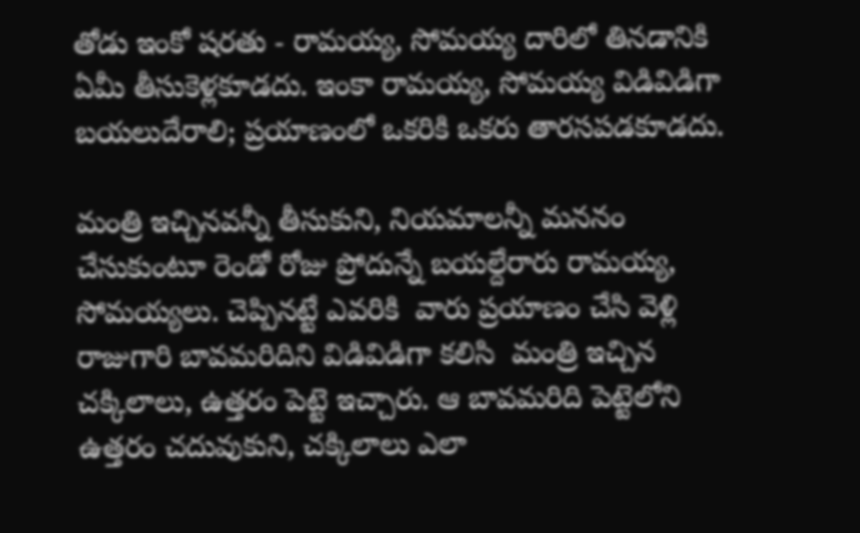తోడు ఇంకో షరతు - రామయ్య, సోమయ్య దారిలో తినడానికి ఏమీ తీసుకెళ్లకూడదు. ఇంకా రామయ్య, సోమయ్య విడివిడిగా బయలుదేరాలి; ప్రయాణంలో ఒకరికి ఒకరు తారసపడకూడదు.

మంత్రి ఇచ్చినవన్నీ తీసుకుని, నియమాలన్నీ మననం చేసుకుంటూ రెండో రోజు ప్రోదున్నే బయల్దేరారు రామయ్య, సోమయ్యలు. చెప్పినట్టే ఎవరికి  వారు ప్రయాణం చేసి వెళ్లి రాజుగారి బావమరిదిని విడివిడిగా కలిసి  మంత్రి ఇచ్చిన చక్కిలాలు, ఉత్తరం పెట్టె ఇచ్చారు. ఆ బావమరిది పెట్టెలోని ఉత్తరం చదువుకుని, చక్కిలాలు ఎలా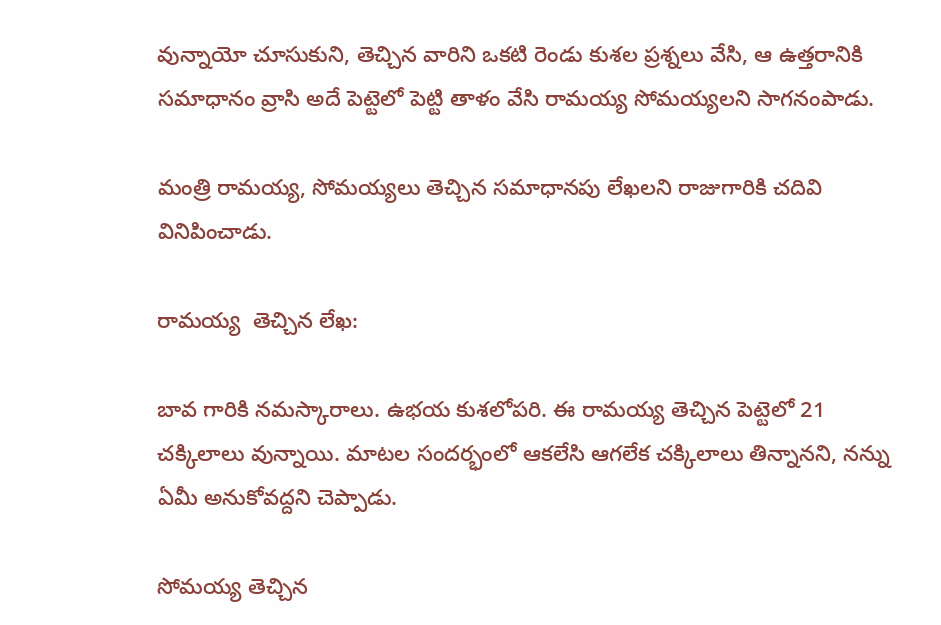వున్నాయో చూసుకుని, తెచ్చిన వారిని ఒకటి రెండు కుశల ప్రశ్నలు వేసి, ఆ ఉత్తరానికి సమాధానం వ్రాసి అదే పెట్టెలో పెట్టి తాళం వేసి రామయ్య సోమయ్యలని సాగనంపాడు.

మంత్రి రామయ్య, సోమయ్యలు తెచ్చిన సమాధానపు లేఖలని రాజుగారికి చదివి వినిపించాడు.

రామయ్య  తెచ్చిన లేఖ:

బావ గారికి నమస్కారాలు. ఉభయ కుశలోపరి. ఈ రామయ్య తెచ్చిన పెట్టెలో 21 చక్కిలాలు వున్నాయి. మాటల సందర్భంలో ఆకలేసి ఆగలేక చక్కిలాలు తిన్నానని, నన్ను ఏమీ అనుకోవద్దని చెప్పాడు.

సోమయ్య తెచ్చిన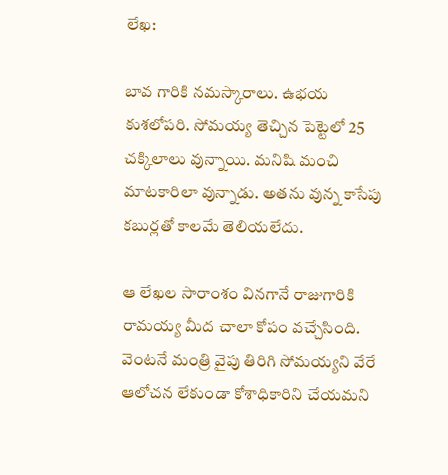లేఖ:

బావ గారికి నమస్కారాలు. ఉభయ కుశలోపరి. సోమయ్య తెచ్చిన పెట్టెలో 25 చక్కిలాలు వున్నాయి. మనిషి మంచి మాటకారిలా వున్నాడు. అతను వున్న కాసేపు కబుర్లతో కాలమే తెలియలేదు.

ఆ లేఖల సారాంశం వినగానే రాజుగారికి రామయ్య మీద చాలా కోపం వచ్చేసింది. వెంటనే మంత్రి వైపు తిరిగి సోమయ్యని వేరే ఆలోచన లేకుండా కోశాధికారిని చేయమని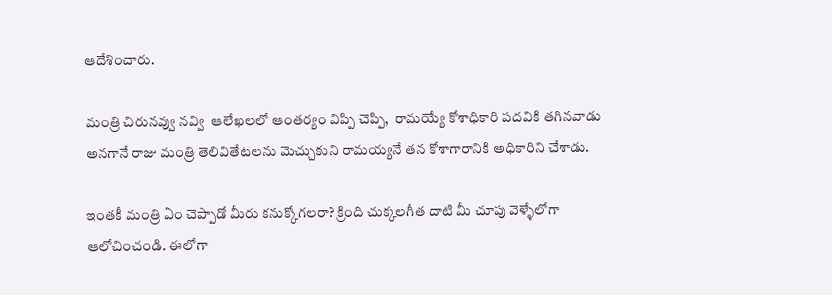ఆదేశించారు.

మంత్రి చిరునవ్వు నవ్వి  ఆలేఖలలో ఆంతర్యం విప్పి చెప్పి,  రామయ్యే కోశాధికారి పదవికి తగినవాడు అనగానే రాజు మంత్రి తెలివితేటలను మెచ్చుకుని రామయ్యనే తన కోశాగారానికి అధికారిని చేశాడు.

ఇంతకీ మంత్రి ఏం చెప్పాడో మీరు కనుక్కోగలరా? క్రింది చుక్కలగీత దాటి మీ చూపు వెళ్ళేలోగా ఆలోచించండి. ఈలోగా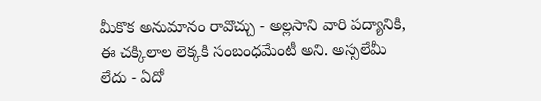మీకొక అనుమానం రావొచ్చు - అల్లసాని వారి పద్యానికి, ఈ చక్కిలాల లెక్కకి సంబంధమేంటీ అని. అస్సలేమీ లేదు - ఏదో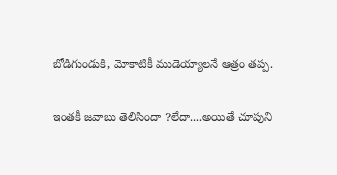బోడిగుండుకి, మోకాటికీ ముడెయ్యాలనే ఆత్రం తప్ప.

ఇంతకీ జవాబు తెలిసిందా ?లేదా....అయితే చూపుని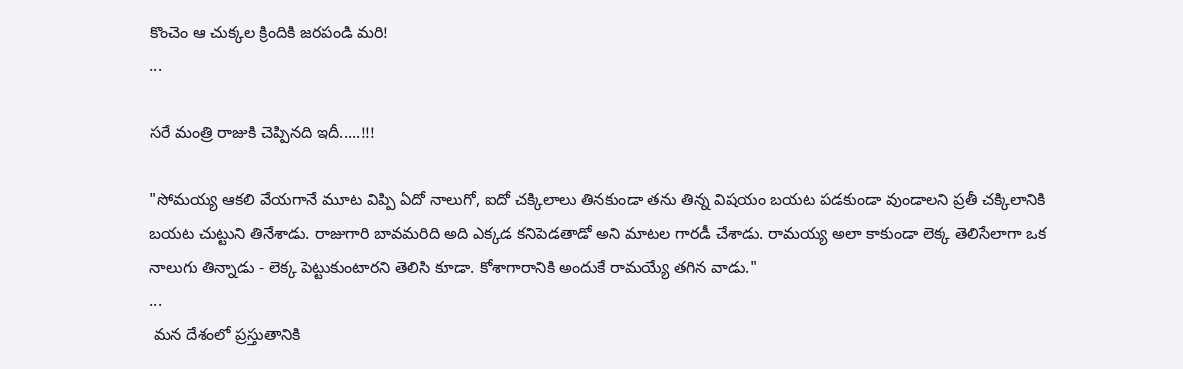కొంచెం ఆ చుక్కల క్రిందికి జరపండి మరి!
...

సరే మంత్రి రాజుకి చెప్పినది ఇదీ.....!!!

"సోమయ్య ఆకలి వేయగానే మూట విప్పి ఏదో నాలుగో, ఐదో చక్కిలాలు తినకుండా తను తిన్న విషయం బయట పడకుండా వుండాలని ప్రతీ చక్కిలానికి బయట చుట్టుని తినేశాడు. రాజుగారి బావమరిది అది ఎక్కడ కనిపెడతాడో అని మాటల గారడీ చేశాడు. రామయ్య అలా కాకుండా లెక్క తెలిసేలాగా ఒక నాలుగు తిన్నాడు - లెక్క పెట్టుకుంటారని తెలిసి కూడా. కోశాగారానికి అందుకే రామయ్యే తగిన వాడు."
...
 మన దేశంలో ప్రస్తుతానికి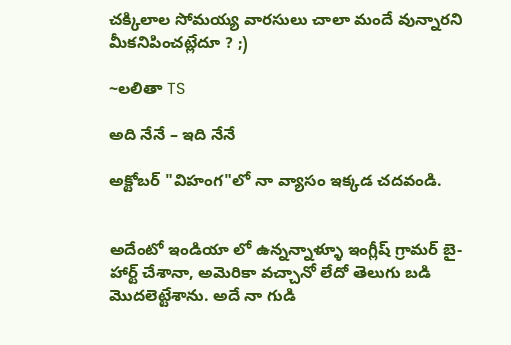చక్కిలాల సోమయ్య వారసులు చాలా మందే వున్నారని మీకనిపించట్లేదూ ? ;)

~లలితా TS

అది నేనే – ఇది నేనే

అక్టోబర్ "విహంగ"లో నా వ్యాసం ఇక్కడ చదవండి.


అదేంటో ఇండియా లో ఉన్నన్నాళ్ళూ ఇంగ్లీష్ గ్రామర్ బై-హార్ట్ చేశానా, అమెరికా వచ్చానో లేదో తెలుగు బడి మొదలెట్టేశాను. అదే నా గుడి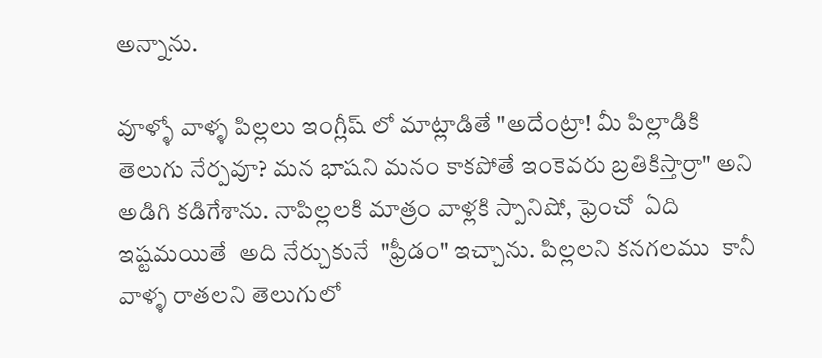అన్నాను.

వూళ్ళో వాళ్ళ పిల్లలు ఇంగ్లీష్ లో మాట్లాడితే "అదేంట్రా! మీ పిల్లాడికి తెలుగు నేర్పవూ? మన భాషని మనం కాకపోతే ఇంకెవరు బ్రతికిస్తార్రా" అని అడిగి కడిగేశాను. నాపిల్లలకి మాత్రం వాళ్లకి స్పానిషో, ఫ్రెంచో  ఏది ఇష్టమయితే  అది నేర్చుకునే  "ఫ్రీడం" ఇచ్చాను. పిల్లలని కనగలము  కానీ వాళ్ళ రాతలని తెలుగులో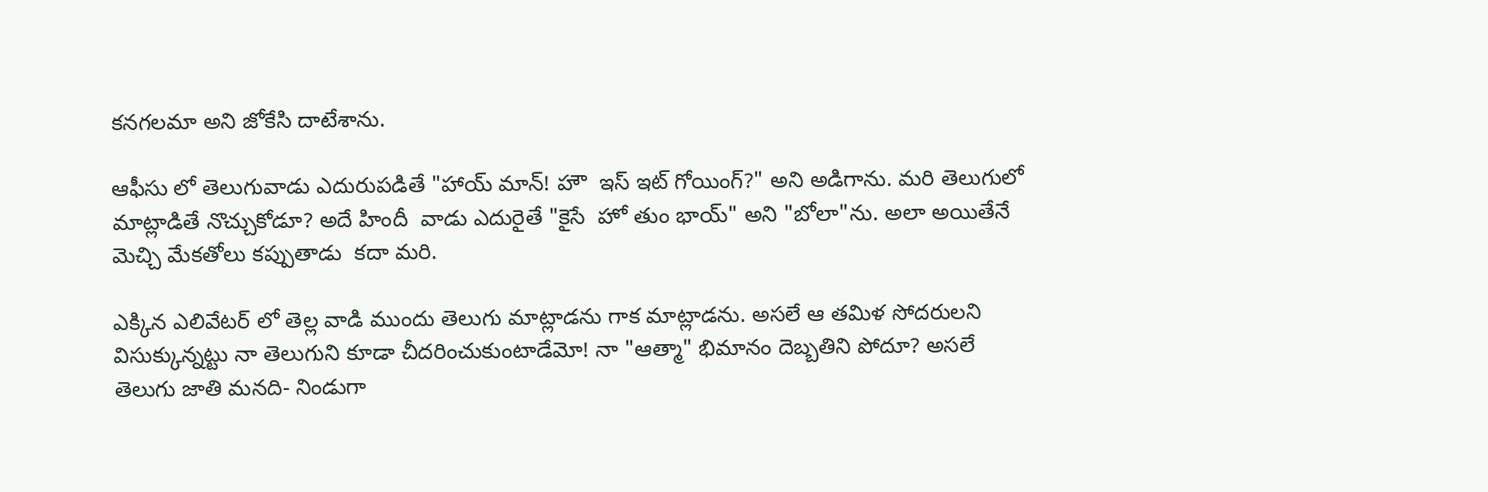కనగలమా అని జోకేసి దాటేశాను.

ఆఫీసు లో తెలుగువాడు ఎదురుపడితే "హాయ్ మాన్! హౌ  ఇస్ ఇట్ గోయింగ్?" అని అడిగాను. మరి తెలుగులో మాట్లాడితే నొచ్చుకోడూ? అదే హిందీ  వాడు ఎదురైతే "కైసే  హో తుం భాయ్" అని "బోలా"ను. అలా అయితేనే మెచ్చి మేకతోలు కప్పుతాడు  కదా మరి.

ఎక్కిన ఎలివేటర్ లో తెల్ల వాడి ముందు తెలుగు మాట్లాడను గాక మాట్లాడను. అసలే ఆ తమిళ సోదరులని విసుక్కున్నట్టు నా తెలుగుని కూడా చీదరించుకుంటాడేమో! నా "ఆత్మా" భిమానం దెబ్బతిని పోదూ? అసలే తెలుగు జాతి మనది- నిండుగా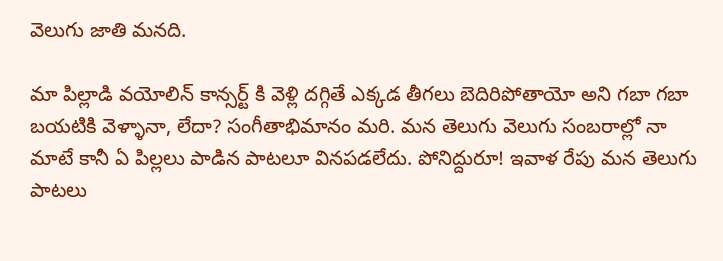వెలుగు జాతి మనది.

మా పిల్లాడి వయోలిన్ కాన్సర్ట్ కి వెళ్లి దగ్గితే ఎక్కడ తీగలు బెదిరిపోతాయో అని గబా గబా బయటికి వెళ్ళానా, లేదా? సంగీతాభిమానం మరి. మన తెలుగు వెలుగు సంబరాల్లో నా మాటే కానీ ఏ పిల్లలు పాడిన పాటలూ వినపడలేదు. పోనిద్దురూ! ఇవాళ రేపు మన తెలుగు పాటలు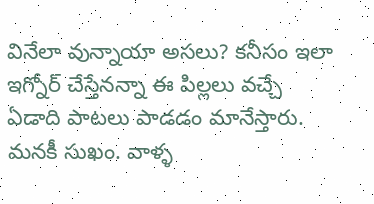వినేలా వున్నాయా అసలు? కనీసం ఇలా ఇగ్నోర్ చేస్తేనన్నా ఈ పిల్లలు వచ్చే ఏడాది పాటలు పాడడం మానేస్తారు. మనకీ సుఖం. వాళ్ళ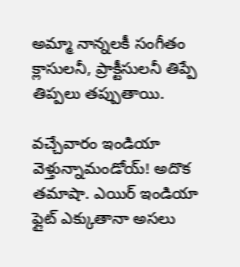అమ్మా నాన్నలకీ సంగీతం క్లాసులనీ, ప్రాక్టీసులనీ తిప్పే తిప్పలు తప్పుతాయి.

వచ్చేవారం ఇండియా వెళ్తున్నామండోయ్! అదొక తమాషా. ఎయిర్ ఇండియా ఫ్లైట్ ఎక్కుతానా అసలు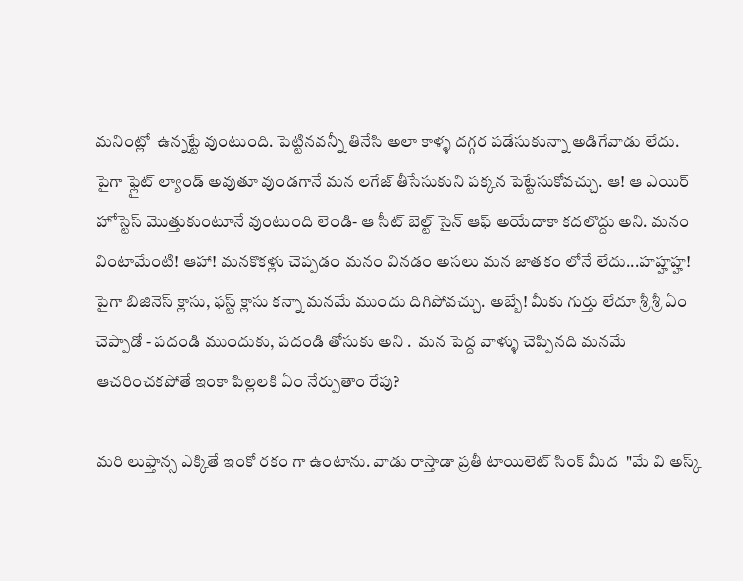మనింట్లో  ఉన్నట్టే వుంటుంది. పెట్టినవన్నీ తినేసి అలా కాళ్ళ దగ్గర పడేసుకున్నా అడిగేవాడు లేదు. పైగా ఫ్లైట్ ల్యాండ్ అవుతూ వుండగానే మన లగేజ్ తీసేసుకుని పక్కన పెట్టేసుకోవచ్చు. ఆ! ఆ ఎయిర్ హోస్టెస్ మొత్తుకుంటూనే వుంటుంది లెండి- ఆ సీట్ బెల్ట్ సైన్ ఆఫ్ అయేదాకా కదలొద్దు అని. మనం వింటామేంటి! ఆహా! మనకొకళ్లు చెప్పడం మనం వినడం అసలు మన జాతకం లోనే లేదు...హహ్హహ్హ! పైగా బిజినెస్ క్లాసు, ఫస్ట్ క్లాసు కన్నా మనమే ముందు దిగిపోవచ్చు. అబ్బే! మీకు గుర్తు లేదూ శ్రీ శ్రీ ఏం చెప్పాడో - పదండి ముందుకు, పదండి తోసుకు అని .  మన పెద్ద వాళ్ళు చెప్పినది మనమే ఆచరించకపోతే ఇంకా పిల్లలకి ఏం నేర్పుతాం రేపు?

మరి లుఫ్తాన్స ఎక్కితే ఇంకో రకం గా ఉంటాను. వాడు రాస్తాడా ప్రతీ టాయిలెట్ సింక్ మీద  "మే వి అస్క్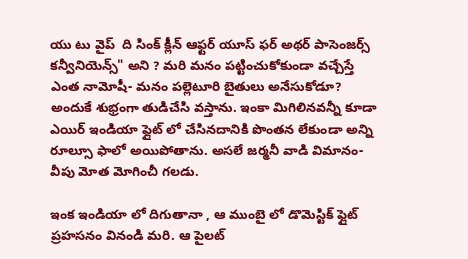యు టు వైప్  ది సింక్ క్లీన్ ఆఫ్టర్ యూస్ ఫర్ అథర్ పాసెంజర్స్ కన్వీనియెన్స్" అని ? మరి మనం పట్టించుకోకుండా వచ్చేస్తే ఎంత నామోషీ- మనం పల్లెటూరి బైతులు అనేసుకోడూ? అందుకే శుభ్రంగా తుడిచేసి వస్తాను. ఇంకా మిగిలినవన్నీ కూడా ఎయిర్ ఇండియా ఫ్లైట్ లో చేసినదానికి పొంతన లేకుండా అన్ని రూల్సూ ఫాలో అయిపోతాను. అసలే జర్మనీ వాడి విమానం- వీపు మోత మోగించీ గలడు.

ఇంక ఇండియా లో దిగుతానా , ఆ ముంబై లో డొమెస్టిక్ ఫ్లైట్ ప్రహసనం వినండి మరి. ఆ పైలట్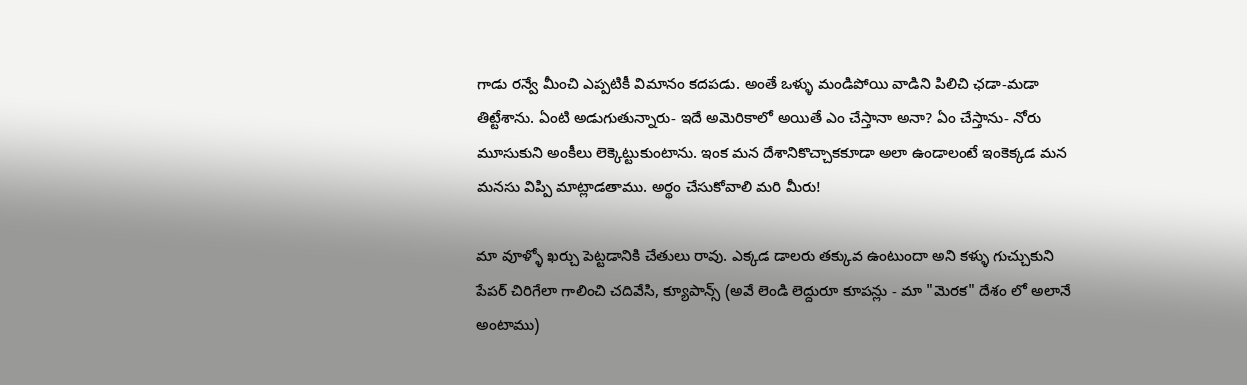గాడు రన్వే మీంచి ఎప్పటికీ విమానం కదపడు. అంతే ఒళ్ళు మండిపోయి వాడిని పిలిచి ఛడా-మడా తిట్టేశాను. ఏంటి అడుగుతున్నారు- ఇదే అమెరికాలో అయితే ఎం చేస్తానా అనా? ఏం చేస్తాను- నోరు మూసుకుని అంకీలు లెక్కెట్టుకుంటాను. ఇంక మన దేశానికొచ్చాకకూడా అలా ఉండాలంటే ఇంకెక్కడ మన మనసు విప్పి మాట్లాడతాము. అర్థం చేసుకోవాలి మరి మీరు!

మా వూళ్ళో ఖర్చు పెట్టడానికి చేతులు రావు. ఎక్కడ డాలరు తక్కువ ఉంటుందా అని కళ్ళు గుచ్చుకుని పేపర్ చిరిగేలా గాలించి చదివేసి, క్యూపాన్స్ (అవే లెండి లెద్దురూ కూపన్లు - మా "మెరక" దేశం లో అలానే అంటాము)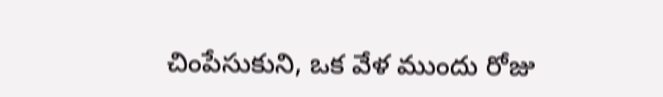చింపేసుకుని, ఒక వేళ ముందు రోజు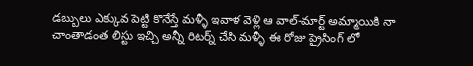డబ్బులు ఎక్కువ పెట్టి కొనేస్తే మళ్ళీ ఇవాళ వెళ్లి ఆ వాల్-మార్ట్ అమ్మాయికి నా చాంతాడంత లిస్టు ఇచ్చి అన్నీ రిటర్న్ చేసి మళ్ళీ ఈ రోజు ప్రైసింగ్ లో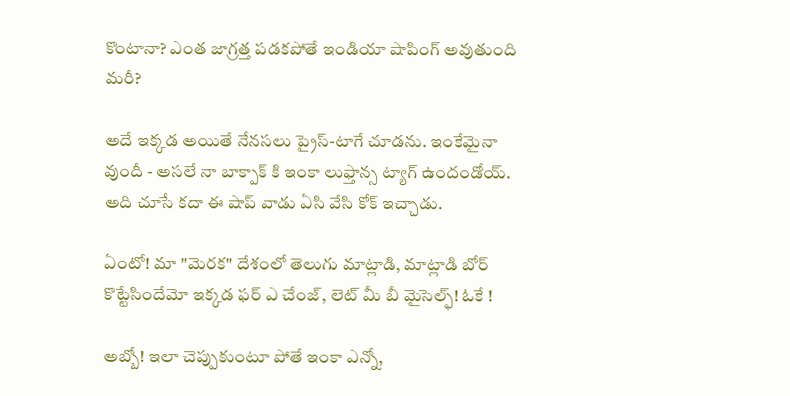కొంటానా? ఎంత జాగ్రత్త పడకపోతే ఇండియా షాపింగ్ అవుతుంది మరీ?

అదే ఇక్కడ అయితే నేనసలు ప్రైస్-టాగే చూడను. ఇంకేమైనా వుందీ - అసలే నా బాక్పాక్ కి ఇంకా లుఫ్తాన్స ట్యాగ్ ఉందండోయ్. అది చూసే కదా ఈ షాప్ వాడు ఏసి వేసి కోక్ ఇచ్చాడు.

ఏంటో! మా "మెరక" దేశంలో తెలుగు మాట్లాడి, మాట్లాడి బోర్ కొట్టేసిందేమో ఇక్కడ ఫర్ ఎ చేంజ్, లెట్ మీ బీ మైసెల్ఫ్! ఓకే !

అబ్బో! ఇలా చెప్పుకుంటూ పోతే ఇంకా ఎన్నో,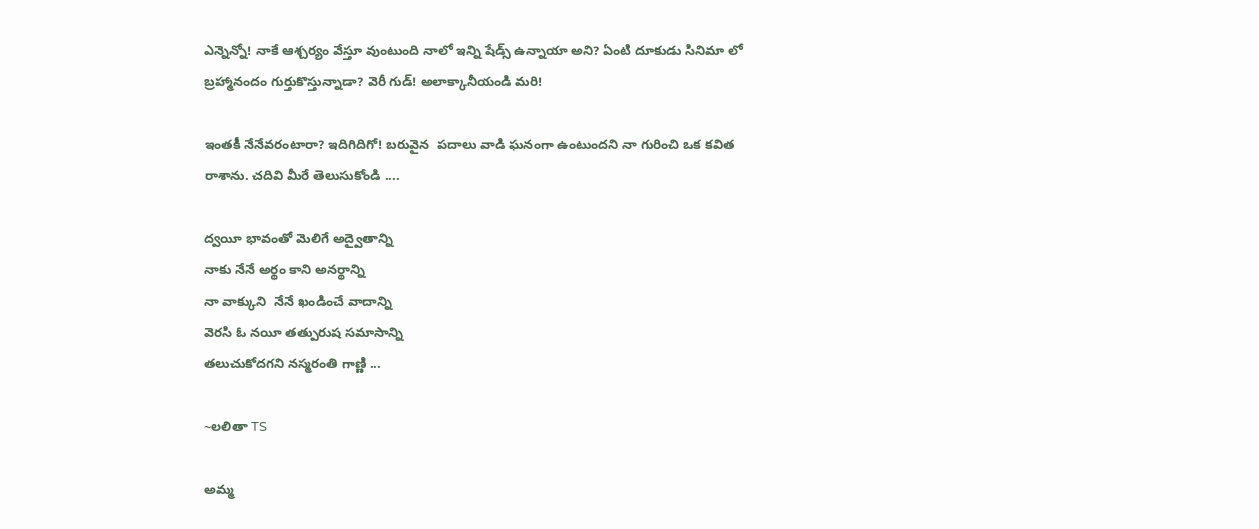ఎన్నెన్నో! నాకే ఆశ్చర్యం వేస్తూ వుంటుంది నాలో ఇన్ని షేడ్స్ ఉన్నాయా అని? ఏంటి దూకుడు సినిమా లో బ్రహ్మానందం గుర్తుకొస్తున్నాడా? వెరీ గుడ్! అలాక్కానీయండి మరి!

ఇంతకీ నేనేవరంటారా? ఇదిగిదిగో! బరువైన  పదాలు వాడి ఘనంగా ఉంటుందని నా గురించి ఒక కవిత రాశాను. చదివి మీరే తెలుసుకోండి ....

ద్వయీ భావంతో మెలిగే అద్వైతాన్ని
నాకు నేనే అర్థం కాని అనర్థాన్ని
నా వాక్కుని  నేనే ఖండించే వాదాన్ని
వెరసి ఓ నయీ తత్పురుష సమాసాన్ని
తలుచుకోదగని నస్మరంతి గాణ్ణి ...

~లలితా TS

అమ్మ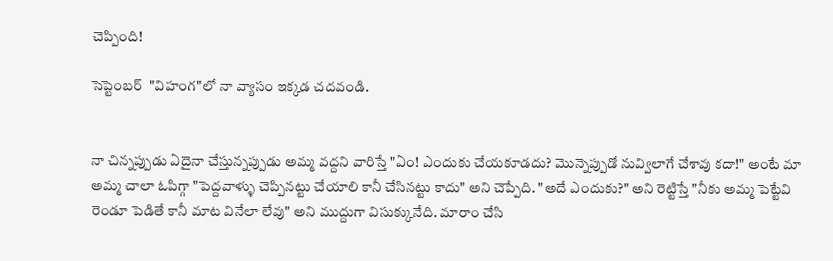చెప్పింది!

సెప్టెంబర్  "విహంగ"లో నా వ్యాసం ఇక్కడ చదవండి.


నా చిన్నప్పుడు ఏదైనా చేస్తున్నప్పుడు అమ్మ వద్దని వారిస్తే "ఏం! ఎందుకు చేయకూడదు? మొన్నెప్పుడో నువ్విలాగే చేశావు కదా!" అంటే మా అమ్మ చాలా ఓపిగ్గా "పెద్దవాళ్ళు చెప్పినట్టు చేయాలి కానీ చేసినట్టు కాదు" అని చెప్పేది. "అదే ఎందుకు?" అని రెట్టిస్తే "నీకు అమ్మ పెట్టేవి రెండూ పెడితే కానీ మాట వినేలా లేవు" అని ముద్దుగా విసుక్కునేది. మారాం చేసి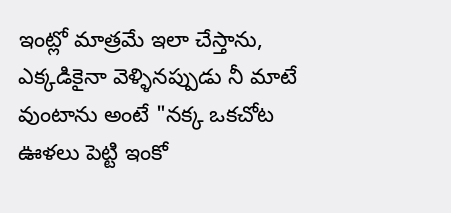ఇంట్లో మాత్రమే ఇలా చేస్తాను, ఎక్కడికైనా వెళ్ళినప్పుడు నీ మాటే వుంటాను అంటే "నక్క ఒకచోట ఊళలు పెట్టి ఇంకో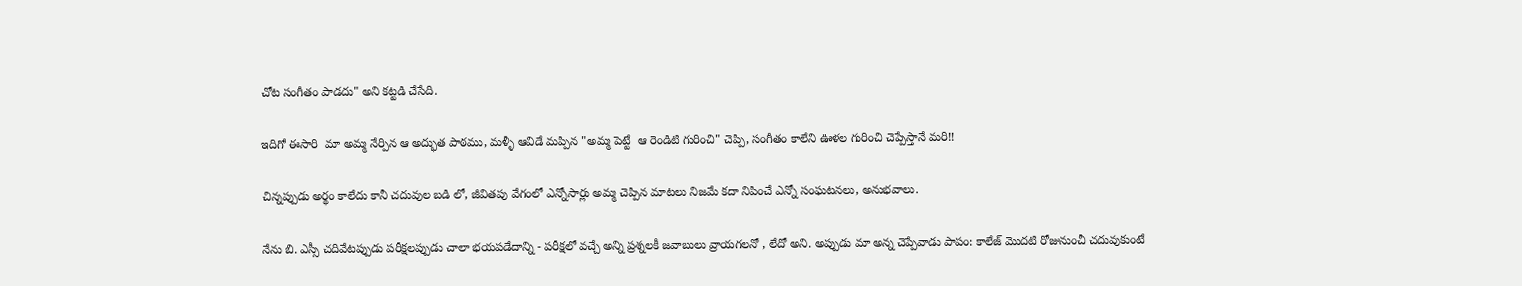చోట సంగీతం పాడదు" అని కట్టడి చేసేది.

ఇదిగో ఈసారి  మా అమ్మ నేర్పిన ఆ అద్భుత పాఠము, మళ్ళీ ఆవిడే మప్పిన "అమ్మ పెట్టే  ఆ రెండిటి గురించి" చెప్పి, సంగీతం కాలేని ఊళల గురించి చెప్పేస్తానే మరి!!

చిన్నప్పుడు అర్థం కాలేదు కానీ చదువుల బడి లో, జీవితపు వేగంలో ఎన్నోసార్లు అమ్మ చెప్పిన మాటలు నిజమే కదా నిపించే ఎన్నో సంఘటనలు, అనుభవాలు.

నేను బి. ఎస్సీ చదివేటప్పుడు పరీక్షలప్పుడు చాలా భయపడేదాన్ని - పరీక్షలో వచ్చే అన్ని ప్రశ్నలకీ జవాబులు వ్రాయగలనో , లేదో అని. అప్పుడు మా అన్న చెప్పేవాడు పాపం: కాలేజ్ మొదటి రోజునుంచీ చదువుకుంటే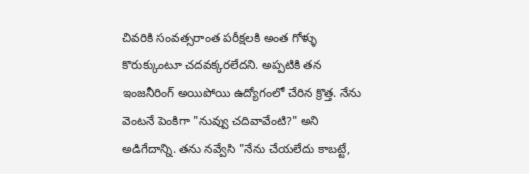చివరికి సంవత్సరాంత పరీక్షలకి అంత గోళ్ళు కొరుక్కుంటూ చదవక్కరలేదని. అప్పటికి తన ఇంజనీరింగ్ అయిపోయి ఉద్యోగంలో చేరిన క్రొత్త. నేను వెంటనే పెంకిగా "నువ్వు చదివావేంటి?" అని అడిగేదాన్ని. తను నవ్వేసి "నేను చేయలేదు కాబట్టే,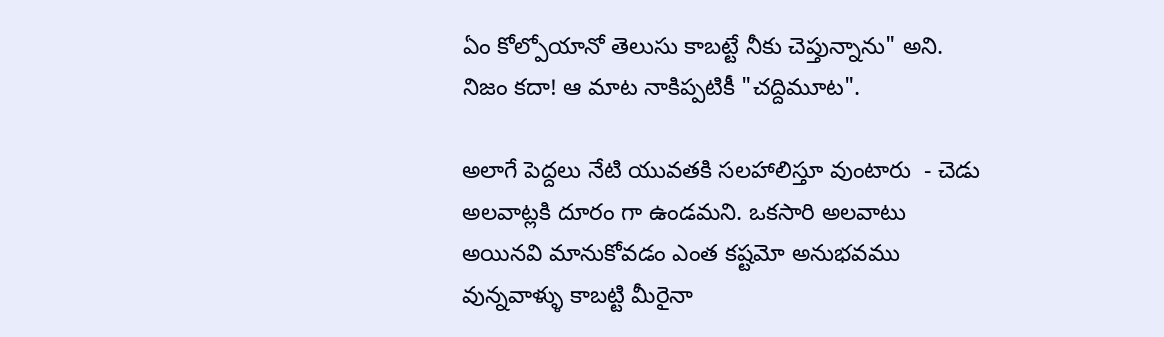ఏం కోల్పోయానో తెలుసు కాబట్టే నీకు చెప్తున్నాను" అని. నిజం కదా! ఆ మాట నాకిప్పటికీ "చద్దిమూట".

అలాగే పెద్దలు నేటి యువతకి సలహాలిస్తూ వుంటారు  - చెడు అలవాట్లకి దూరం గా ఉండమని. ఒకసారి అలవాటు అయినవి మానుకోవడం ఎంత కష్టమో అనుభవము వున్నవాళ్ళు కాబట్టి మీరైనా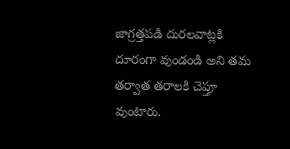జాగ్రత్తపడి దురలవాట్లకి దూరంగా వుండండి అని తమ తర్వాత తరాలకి చెప్తూ వుంటారు.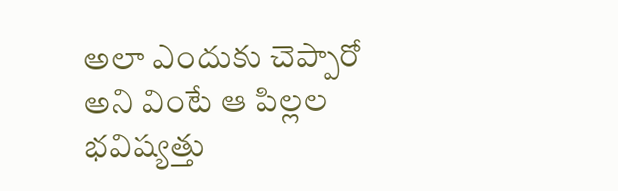అలా ఎందుకు చెప్పారో అని వింటే ఆ పిల్లల భవిష్యత్తు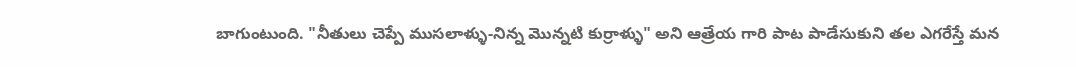బాగుంటుంది. "నీతులు చెప్పే ముసలాళ్ళు-నిన్న మొన్నటి కుర్రాళ్ళు" అని ఆత్రేయ గారి పాట పాడేసుకుని తల ఎగరేస్తే మన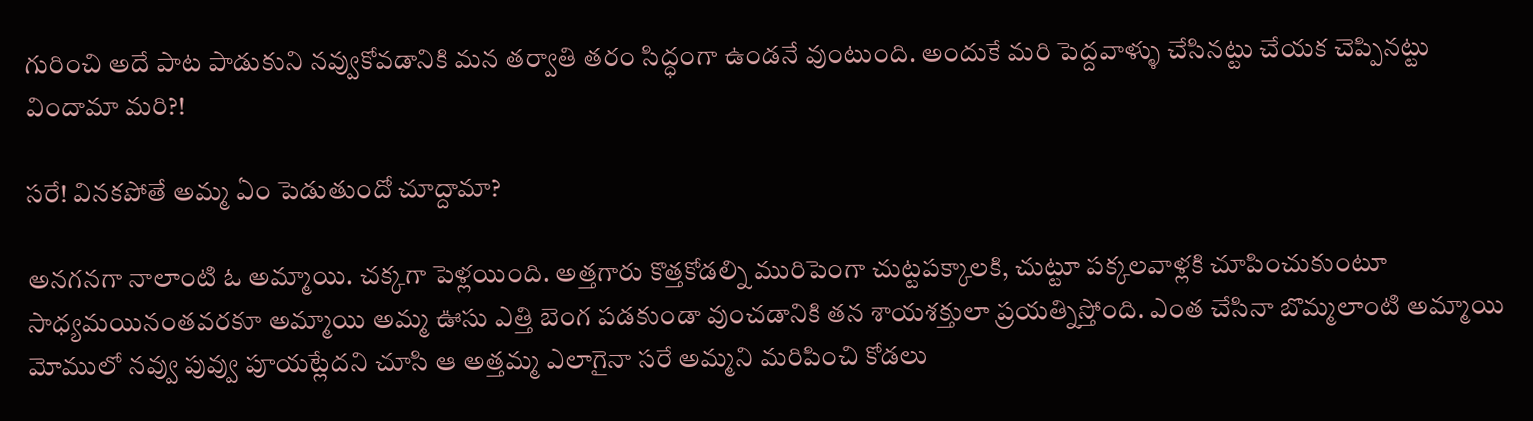గురించి అదే పాట పాడుకుని నవ్వుకోవడానికి మన తర్వాతి తరం సిద్ధంగా ఉండనే వుంటుంది. అందుకే మరి పెద్దవాళ్ళు చేసినట్టు చేయక చెప్పినట్టు విందామా మరి?!

సరే! వినకపోతే అమ్మ ఏం పెడుతుందో చూద్దామా?

అనగనగా నాలాంటి ఓ అమ్మాయి. చక్కగా పెళ్లయింది. అత్తగారు కొత్తకోడల్ని మురిపెంగా చుట్టపక్కాలకి, చుట్టూ పక్కలవాళ్లకి చూపించుకుంటూ సాధ్యమయినంతవరకూ అమ్మాయి అమ్మ ఊసు ఎత్తి బెంగ పడకుండా వుంచడానికి తన శాయశక్తులా ప్రయత్నిస్తోంది. ఎంత చేసినా బొమ్మలాంటి అమ్మాయి మోములో నవ్వు పువ్వు పూయట్లేదని చూసి ఆ అత్తమ్మ ఎలాగైనా సరే అమ్మని మరిపించి కోడలు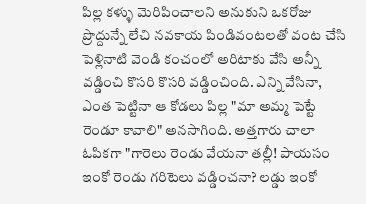పిల్ల కళ్ళు మెరిపించాలని అనుకుని ఒకరోజు ప్రొద్దున్నే లేచి నవకాయ పిండివంటలతో వంట చేసి పెళ్లినాటి వెండి కంచంలో అరిటాకు వేసి అన్నీ వడ్డించి కొసరి కొసరి వడ్డించింది. ఎన్ని వేసినా, ఎంత పెట్టినా ఆ కోడలు పిల్ల "మా అమ్మ పెట్టే రెండూ కావాలి" అనసాగింది. అత్తగారు చాలా ఓపికగా "గారెలు రెండు వేయనా తల్లీ! పాయసం ఇంకో రెండు గరిటెలు వడ్డించనా? లడ్డు ఇంకో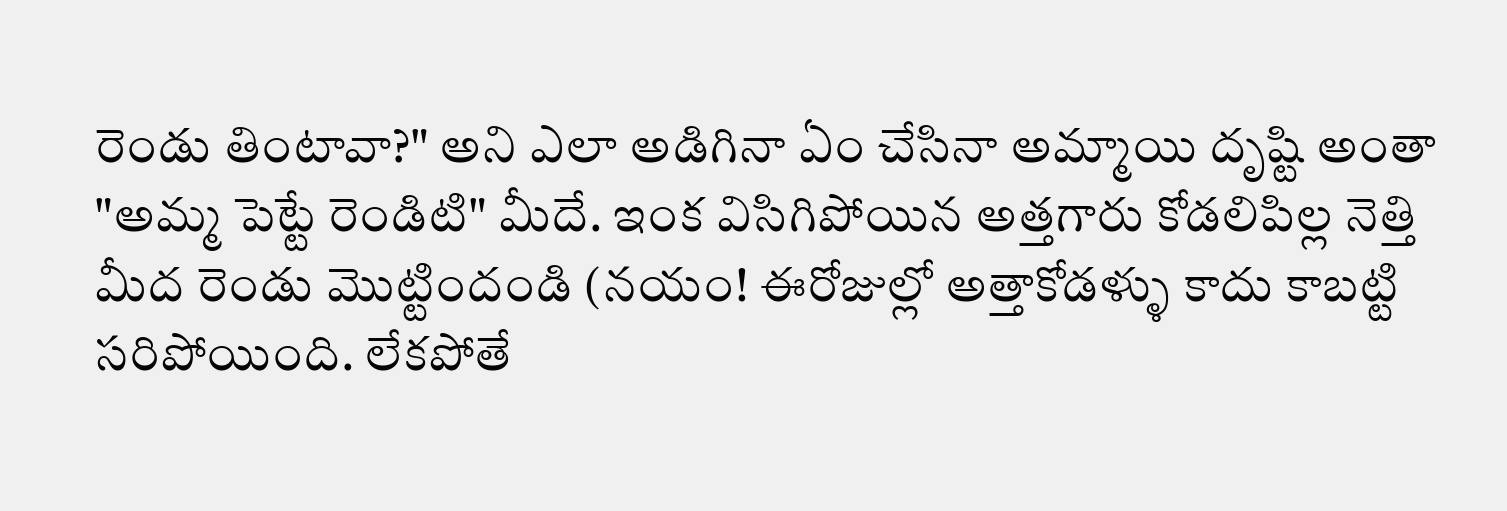రెండు తింటావా?" అని ఎలా అడిగినా ఏం చేసినా అమ్మాయి దృష్టి అంతా "అమ్మ పెట్టే రెండిటి" మీదే. ఇంక విసిగిపోయిన అత్తగారు కోడలిపిల్ల నెత్తి మీద రెండు మొట్టిందండి (నయం! ఈరోజుల్లో అత్తాకోడళ్ళు కాదు కాబట్టి సరిపోయింది. లేకపోతే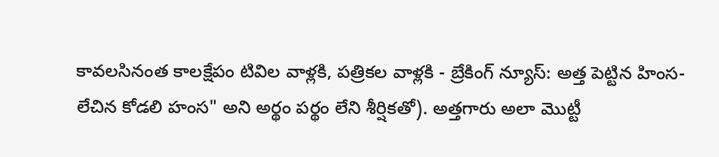కావలసినంత కాలక్షేపం టివిల వాళ్లకి, పత్రికల వాళ్లకి - బ్రేకింగ్ న్యూస్: అత్త పెట్టిన హింస-లేచిన కోడలి హంస" అని అర్థం పర్థం లేని శీర్షికతో). అత్తగారు అలా మొట్టీ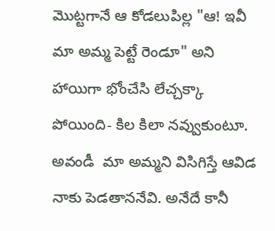మొట్టగానే ఆ కోడలుపిల్ల "ఆ! ఇవీ మా అమ్మ పెట్టే రెండూ" అని హాయిగా భోంచేసి లేచ్చక్కా పోయింది- కిల కిలా నవ్వుకుంటూ. అవండీ  మా అమ్మని విసిగిస్తే ఆవిడ నాకు పెడతాననేవి. అనేదే కానీ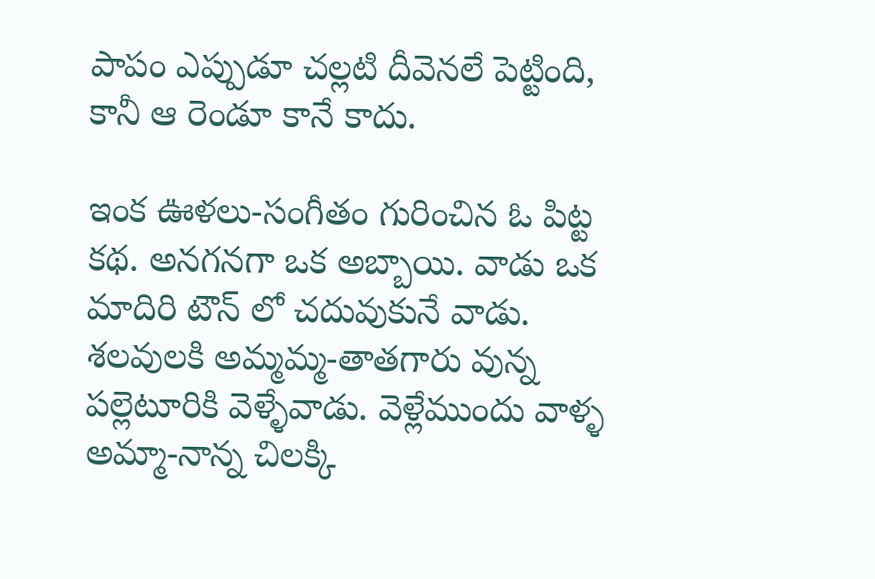పాపం ఎప్పుడూ చల్లటి దీవెనలే పెట్టింది, కానీ ఆ రెండూ కానే కాదు.

ఇంక ఊళలు-సంగీతం గురించిన ఓ పిట్ట కథ. అనగనగా ఒక అబ్బాయి. వాడు ఒక మాదిరి టౌన్ లో చదువుకునే వాడు. శలవులకి అమ్మమ్మ-తాతగారు వున్న పల్లెటూరికి వెళ్ళేవాడు. వెళ్లేముందు వాళ్ళ అమ్మా-నాన్న చిలక్కి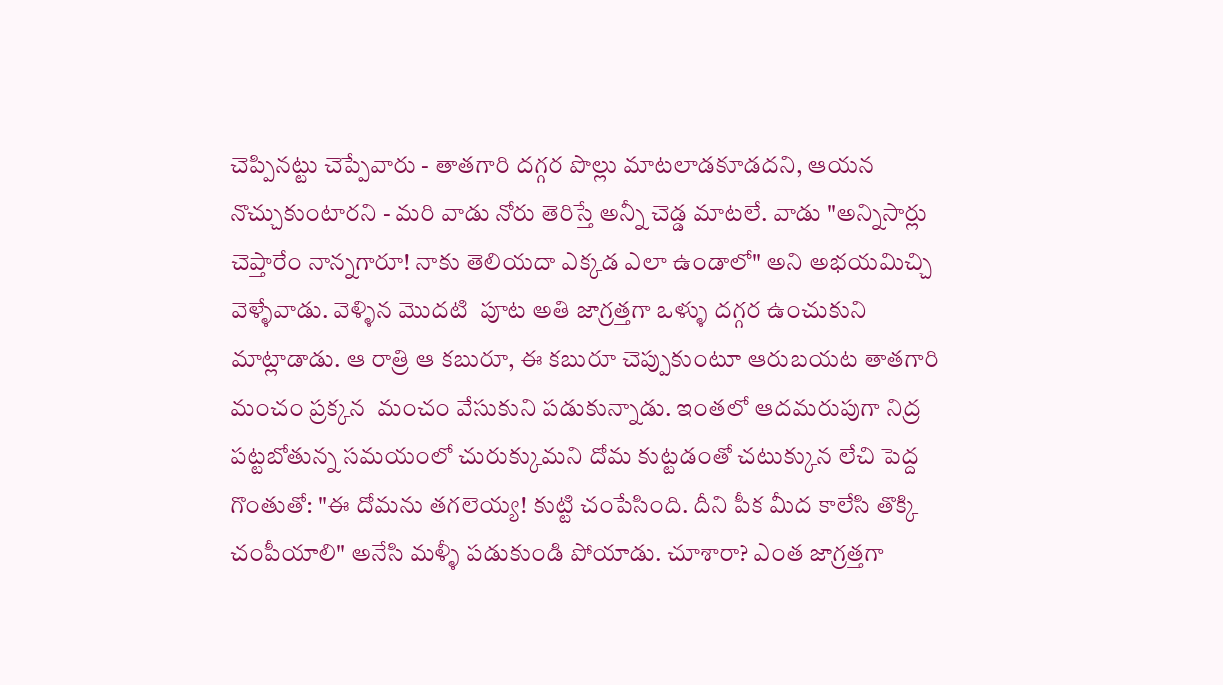చెప్పినట్టు చెప్పేవారు - తాతగారి దగ్గర పొల్లు మాటలాడకూడదని, ఆయన నొచ్చుకుంటారని - మరి వాడు నోరు తెరిస్తే అన్నీ చెడ్డ మాటలే. వాడు "అన్నిసార్లు చెప్తారేం నాన్నగారూ! నాకు తెలియదా ఎక్కడ ఎలా ఉండాలో" అని అభయమిచ్చి వెళ్ళేవాడు. వెళ్ళిన మొదటి  పూట అతి జాగ్రత్తగా ఒళ్ళు దగ్గర ఉంచుకుని మాట్లాడాడు. ఆ రాత్రి ఆ కబురూ, ఈ కబురూ చెప్పుకుంటూ ఆరుబయట తాతగారి మంచం ప్రక్కన  మంచం వేసుకుని పడుకున్నాడు. ఇంతలో ఆదమరుపుగా నిద్ర పట్టబోతున్న సమయంలో చురుక్కుమని దోమ కుట్టడంతో చటుక్కున లేచి పెద్ద గొంతుతో: "ఈ దోమను తగలెయ్య! కుట్టి చంపేసింది. దీని పీక మీద కాలేసి తొక్కి చంపీయాలి" అనేసి మళ్ళీ పడుకుండి పోయాడు. చూశారా? ఎంత జాగ్రత్తగా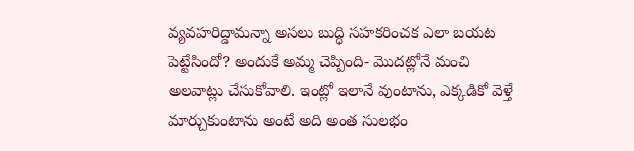వ్యవహరిద్డామన్నా అసలు బుద్ధి సహకరించక ఎలా బయట పెట్టేసిందో? అందుకే అమ్మ చెప్పింది- మొదట్లోనే మంచి అలవాట్లు చేసుకోవాలి. ఇంట్లో ఇలానే వుంటాను, ఎక్కడికో వెళ్తే మార్చుకుంటాను అంటే అది అంత సులభం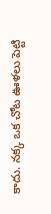కాదు. నక్క ఒక చోట ఊళలు పెట్టి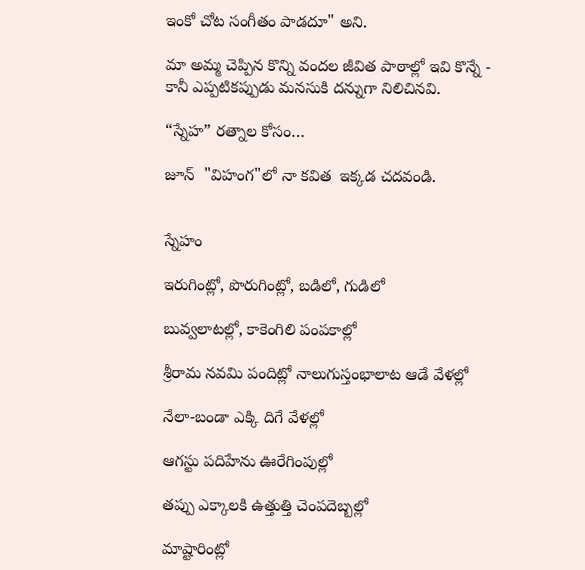ఇంకో చోట సంగీతం పాడదూ" అని.

మా అమ్మ చెప్పిన కొన్ని వందల జీవిత పాఠాల్లో ఇవి కొన్నే - కానీ ఎప్పటికప్పుడు మనసుకి దన్నుగా నిలిచినవి.

“స్నేహ” రత్నాల కోసం…

జూన్  "విహంగ"లో నా కవిత  ఇక్కడ చదవండి.


స్నేహం

ఇరుగింట్లో, పొరుగింట్లో, బడిలో, గుడిలో

బువ్వలాటల్లో, కాకెంగిలి పంపకాల్లో

శ్రీరామ నవమి పందిట్లో నాలుగుస్తంభాలాట ఆడే వేళల్లో

నేలా-బండా ఎక్కి దిగే వేళల్లో

ఆగస్టు పదిహేను ఊరేగింపుల్లో

తప్పు ఎక్కాలకి ఉత్తుత్తి చెంపదెబ్బల్లో

మాష్టారింట్లో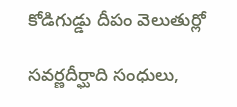కోడిగుడ్డు దీపం వెలుతుర్లో

సవర్ణదీర్ఘాది సంధులు,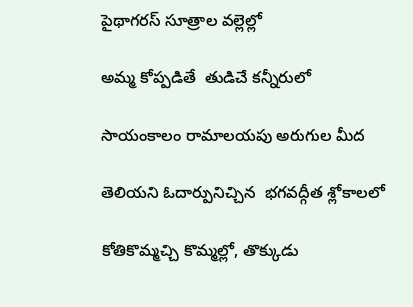పైథాగరస్ సూత్రాల వల్లెల్లో

అమ్మ కోప్పడితే  తుడిచే కన్నీరులో

సాయంకాలం రామాలయపు అరుగుల మీద

తెలియని ఓదార్పునిచ్చిన  భగవద్గీత శ్లోకాలలో

కోతికొమ్మచ్చి కొమ్మల్లో, తొక్కుడు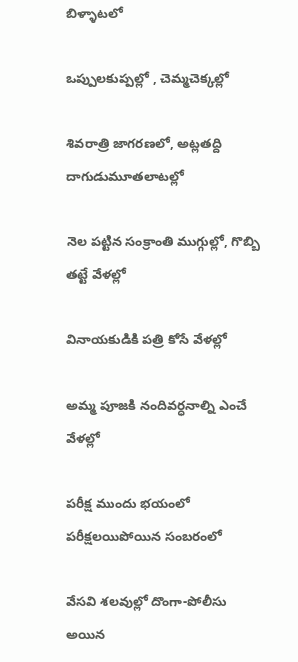బిళ్ళాటలో

ఒప్పులకుప్పల్లో , చెమ్మచెక్కల్లో

శివరాత్రి జాగరణలో, అట్లతద్ది దాగుడుమూతలాటల్లో

నెల పట్టిన సంక్రాంతి ముగ్గుల్లో, గొబ్బి తట్టే వేళల్లో

వినాయకుడికి పత్రి కోసే వేళల్లో

అమ్మ పూజకి నందివర్ధనాల్ని ఎంచే వేళల్లో

పరీక్ష ముందు భయంలో పరీక్షలయిపోయిన సంబరంలో

వేసవి శలవుల్లో దొంగా-పోలీసు అయిన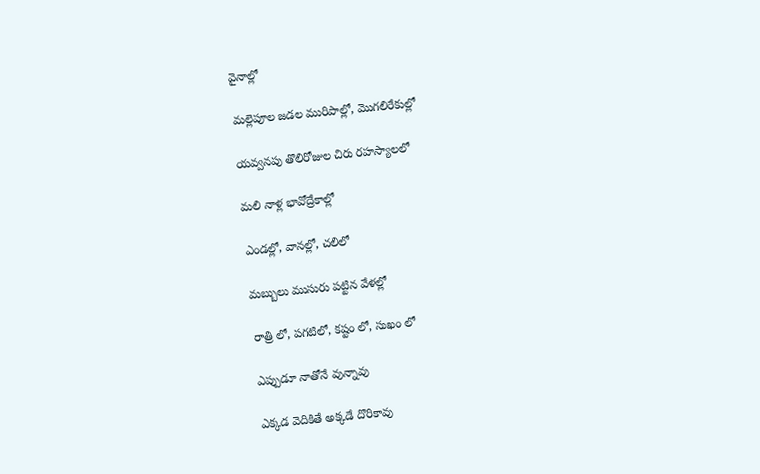వైనాల్లో

మల్లెపూల జడల మురిపాల్లో, మొగలిరేకుల్లో

యవ్వనపు తొలిరోజుల చిరు రహస్యాలలో

మలి నాళ్ల భావోద్రేకాల్లో

ఎండల్లో, వానల్లో, చలిలో

మబ్బులు ముసురు పట్టిన వేళల్లో

రాత్రి లో, పగటిలో, కష్టం లో, సుఖం లో

ఎప్పుడూ నాతోనే వున్నావు

ఎక్కడ వెదికితే అక్కడే దొరికావు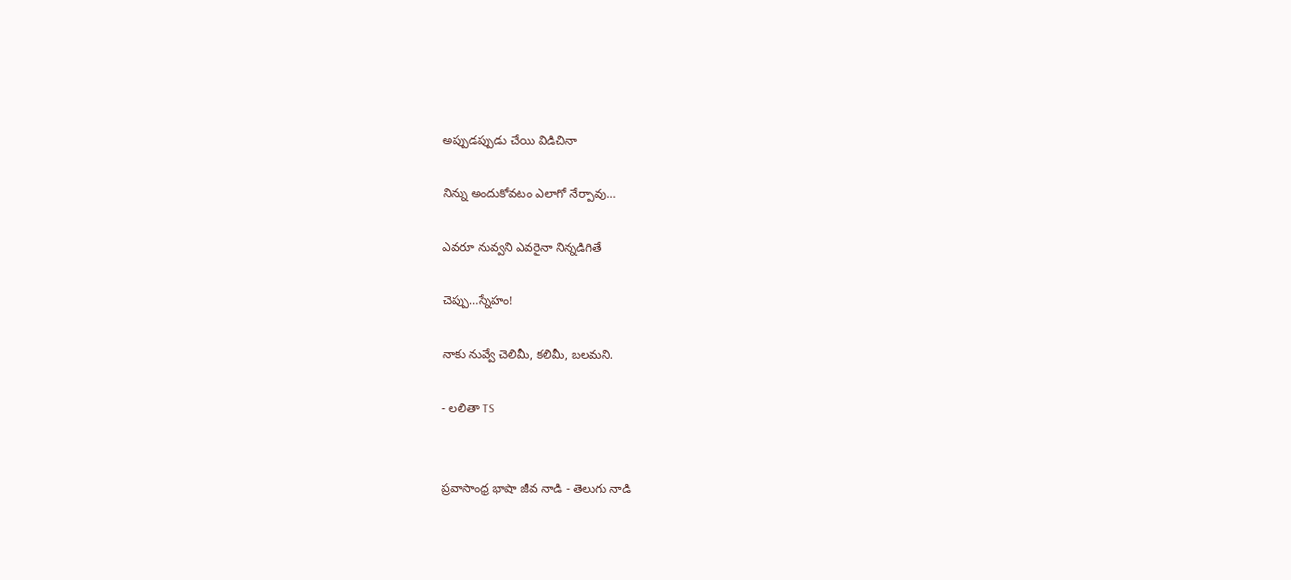అప్పుడప్పుడు చేయి విడిచినా

నిన్ను అందుకోవటం ఎలాగో నేర్పావు…

ఎవరూ నువ్వని ఎవరైనా నిన్నడిగితే

చెప్పు…స్నేహం!

నాకు నువ్వే చెలిమీ, కలిమీ, బలమని.

- లలితా TS


ప్రవాసాంధ్ర భాషా జీవ నాడి - తెలుగు నాడి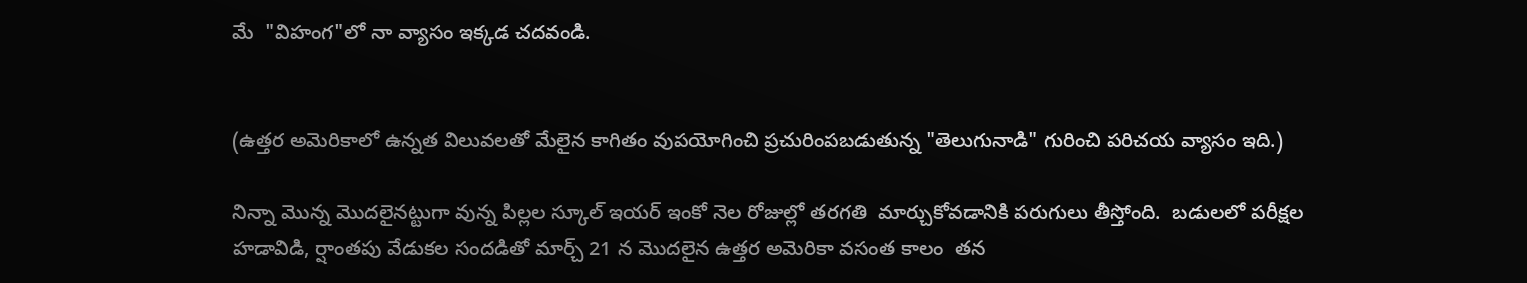మే  "విహంగ"లో నా వ్యాసం ఇక్కడ చదవండి.


(ఉత్తర అమెరికాలో ఉన్నత విలువలతో మేలైన కాగితం వుపయోగించి ప్రచురింపబడుతున్న "తెలుగునాడి" గురించి పరిచయ వ్యాసం ఇది.)

నిన్నా మొన్న మొదలైనట్టుగా వున్న పిల్లల స్కూల్ ఇయర్ ఇంకో నెల రోజుల్లో తరగతి  మార్చుకోవడానికి పరుగులు తీస్తోంది.  బడులలో పరీక్షల హడావిడి, ర్షాంతపు వేడుకల సందడితో మార్చ్ 21 న మొదలైన ఉత్తర అమెరికా వసంత కాలం  తన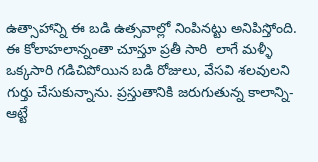ఉత్సాహాన్ని ఈ బడి ఉత్సవాల్లో నింపినట్టు అనిపిస్తోంది. ఈ కోలాహలాన్నంతా చూస్తూ ప్రతీ సారి  లాగే మళ్ళీ ఒక్కసారి గడిచిపోయిన బడి రోజులు, వేసవి శలవులని గుర్తు చేసుకున్నాను. ప్రస్తుతానికి జరుగుతున్న కాలాన్ని- ఆట్టే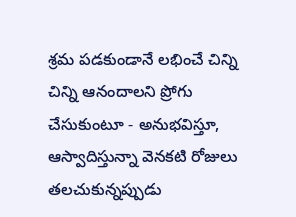శ్రమ పడకుండానే లభించే చిన్ని చిన్ని ఆనందాలని ప్రోగు చేసుకుంటూ - అనుభవిస్తూ, ఆస్వాదిస్తున్నా వెనకటి రోజులు తలచుకున్నప్పుడు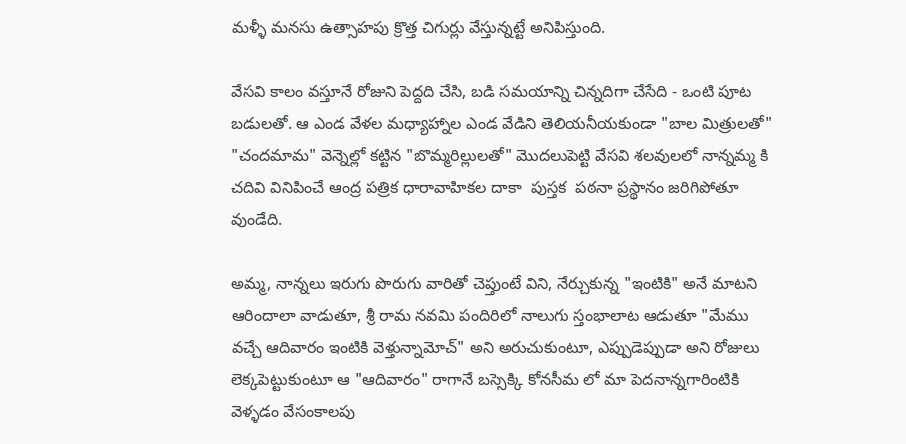మళ్ళీ మనసు ఉత్సాహపు క్రొత్త చిగుర్లు వేస్తున్నట్టే అనిపిస్తుంది.

వేసవి కాలం వస్తూనే రోజుని పెద్దది చేసి, బడి సమయాన్ని చిన్నదిగా చేసేది - ఒంటి పూట బడులతో. ఆ ఎండ వేళల మధ్యాహ్నాల ఎండ వేడిని తెలియనీయకుండా "బాల మిత్రులతో" "చందమామ" వెన్నెల్లో కట్టిన "బొమ్మరిల్లులతో" మొదలుపెట్టి వేసవి శలవులలో నాన్నమ్మ కి చదివి వినిపించే ఆంద్ర పత్రిక ధారావాహికల దాకా  పుస్తక  పఠనా ప్రస్థానం జరిగిపోతూ వుండేది.

అమ్మ, నాన్నలు ఇరుగు పొరుగు వారితో చెప్తుంటే విని, నేర్చుకున్న "ఇంటికి" అనే మాటని ఆరిందాలా వాడుతూ, శ్రీ రామ నవమి పందిరిలో నాలుగు స్తంభాలాట ఆడుతూ "మేము వచ్చే ఆదివారం ఇంటికి వెళ్తున్నామోచ్" అని అరుచుకుంటూ, ఎప్పుడెప్పుడా అని రోజులు లెక్కపెట్టుకుంటూ ఆ "ఆదివారం" రాగానే బస్సెక్కి కోనసీమ లో మా పెదనాన్నగారింటికి వెళ్ళడం వేసంకాలపు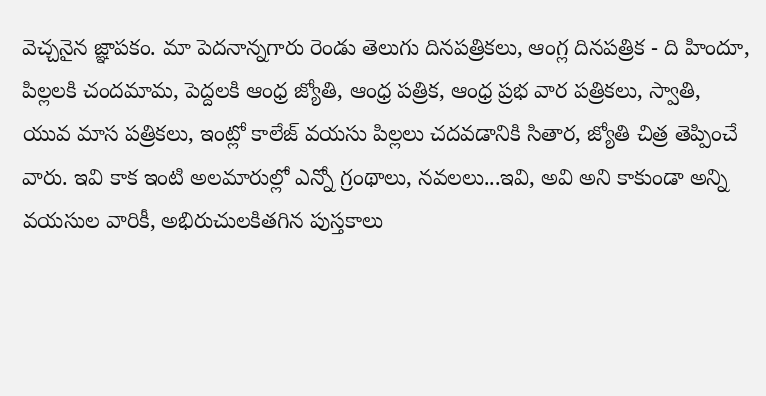వెచ్చనైన జ్ఞాపకం. మా పెదనాన్నగారు రెండు తెలుగు దినపత్రికలు, ఆంగ్ల దినపత్రిక - ది హిందూ,  పిల్లలకి చందమామ, పెద్దలకి ఆంధ్ర జ్యోతి, ఆంధ్ర పత్రిక, ఆంధ్ర ప్రభ వార పత్రికలు, స్వాతి, యువ మాస పత్రికలు, ఇంట్లో కాలేజ్ వయసు పిల్లలు చదవడానికి సితార, జ్యోతి చిత్ర తెప్పించే వారు. ఇవి కాక ఇంటి అలమారుల్లో ఎన్నో గ్రంథాలు, నవలలు...ఇవి, అవి అని కాకుండా అన్ని వయసుల వారికీ, అభిరుచులకితగిన పుస్తకాలు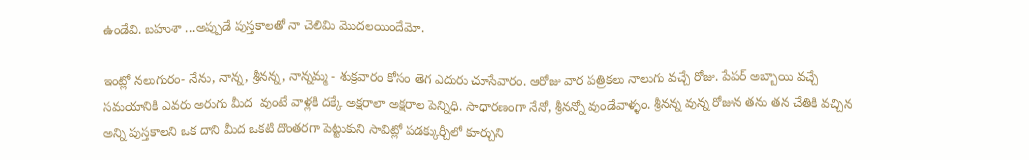ఉండేవి. బహుశా ...అప్పుడే పుస్తకాలతో నా చెలిమి మొదలయిందేమో.

ఇంట్లో నలుగురం- నేను, నాన్న, శ్రీనన్న, నాన్నమ్మ - శుక్రవారం కోసం తెగ ఎదురు చూసేవారం. ఆరోజు వార పత్రికలు నాలుగు వచ్చే రోజు. పేపర్ అబ్బాయి వచ్చే సమయానికి ఎవరు అరుగు మీద  వుంటే వాళ్లకి దక్కే అక్షరాలా అక్షరాల పెన్నిధి. సాధారణంగా నేనో, శ్రీనన్నో వుండేవాళ్ళం. శ్రీనన్న వున్న రోజున తను తన చేతికి వచ్చిన అన్ని పుస్తకాలని ఒక దాని మీద ఒకటి దొంతరగా పెట్టుకుని సావిట్లో పడక్కుర్చీలో కూర్చుని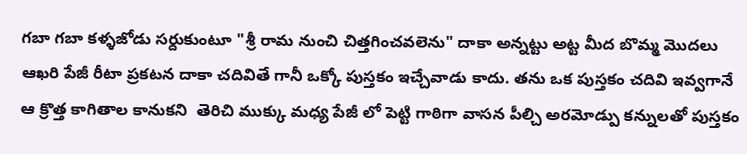గబా గబా కళ్ళజోడు సర్దుకుంటూ "శ్రీ రామ నుంచి చిత్తగించవలెను" దాకా అన్నట్టు అట్ట మీద బొమ్మ మొదలు ఆఖరి పేజీ రీటా ప్రకటన దాకా చదివితే గానీ ఒక్కో పుస్తకం ఇచ్చేవాడు కాదు. తను ఒక పుస్తకం చదివి ఇవ్వగానే ఆ క్రొత్త కాగితాల కానుకని  తెరిచి ముక్కు మధ్య పేజీ లో పెట్టి గాఠిగా వాసన పీల్చి అరమోడ్పు కన్నులతో పుస్తకం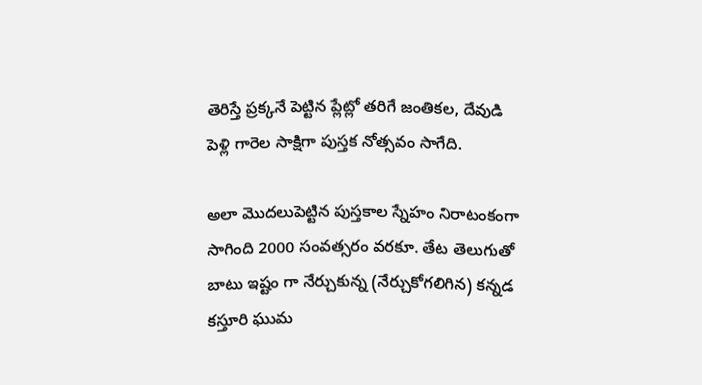తెరిస్తే ప్రక్కనే పెట్టిన ప్లేట్లో తరిగే జంతికల, దేవుడి పెళ్లి గారెల సాక్షిగా పుస్తక నోత్సవం సాగేది.

అలా మొదలుపెట్టిన పుస్తకాల స్నేహం నిరాటంకంగా సాగింది 2000 సంవత్సరం వరకూ. తేట తెలుగుతో బాటు ఇష్టం గా నేర్చుకున్న (నేర్చుకోగలిగిన) కన్నడ కస్తూరి ఘుమ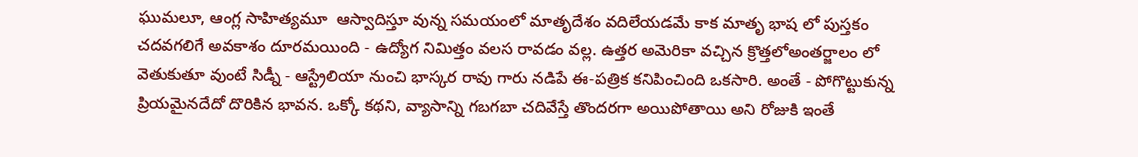ఘుమలూ, ఆంగ్ల సాహిత్యమూ  ఆస్వాదిస్తూ వున్న సమయంలో మాతృదేశం వదిలేయడమే కాక మాతృ భాష లో పుస్తకం చదవగలిగే అవకాశం దూరమయింది - ఉద్యోగ నిమిత్తం వలస రావడం వల్ల. ఉత్తర అమెరికా వచ్చిన క్రొత్తలోఅంతర్జాలం లో వెతుకుతూ వుంటే సిడ్నీ - ఆస్ట్రేలియా నుంచి భాస్కర రావు గారు నడిపే ఈ-పత్రిక కనిపించింది ఒకసారి. అంతే - పోగొట్టుకున్న ప్రియమైనదేదో దొరికిన భావన. ఒక్కో కథని, వ్యాసాన్ని గబగబా చదివేస్తే తొందరగా అయిపోతాయి అని రోజుకి ఇంతే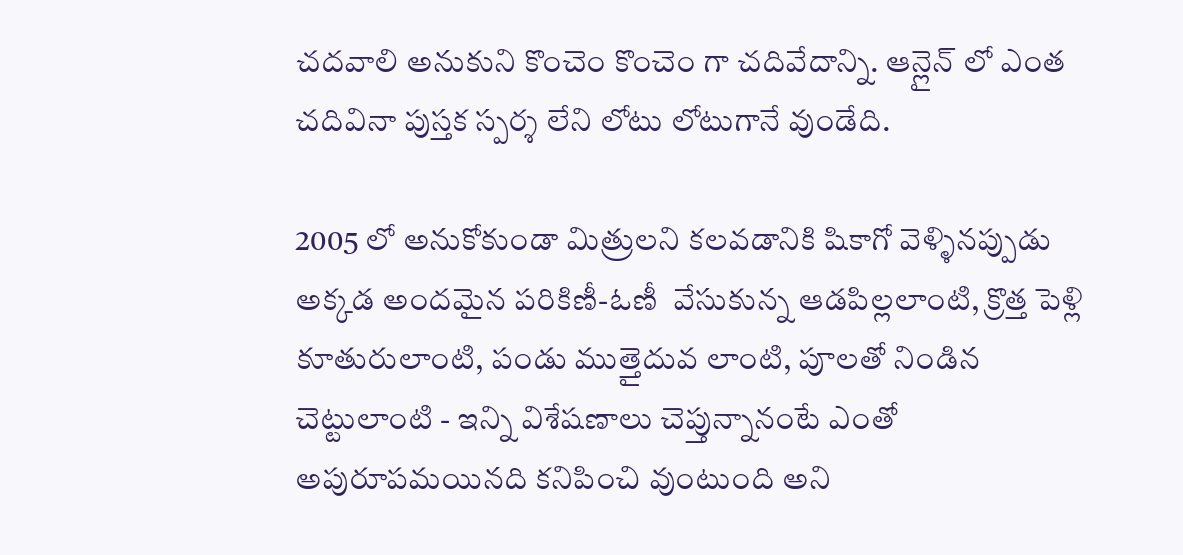చదవాలి అనుకుని కొంచెం కొంచెం గా చదివేదాన్ని. ఆన్లైన్ లో ఎంత చదివినా పుస్తక స్పర్శ లేని లోటు లోటుగానే వుండేది.

2005 లో అనుకోకుండా మిత్రులని కలవడానికి షికాగో వెళ్ళినప్పుడు అక్కడ అందమైన పరికిణీ-ఓణీ  వేసుకున్న ఆడపిల్లలాంటి, క్రొత్త పెళ్లి కూతురులాంటి, పండు ముత్తైదువ లాంటి, పూలతో నిండిన చెట్టులాంటి - ఇన్ని విశేషణాలు చెప్తున్నానంటే ఎంతో అపురూపమయినది కనిపించి వుంటుంది అని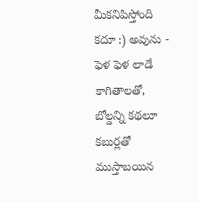మీకనిపిస్తోంది కదూ :) అవును - ఫెళ ఫెళ లాడే కాగితాలతో, బోల్డన్ని కథలూ కబుర్లతో ముస్తాబయిన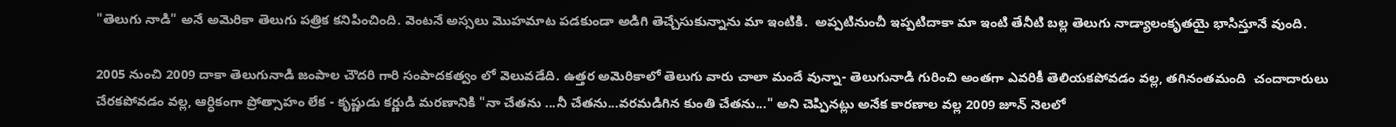"తెలుగు నాడి" అనే అమెరికా తెలుగు పత్రిక కనిపించింది. వెంటనే అస్సలు మొహమాట పడకుండా అడిగి తెచ్చేసుకున్నాను మా ఇంటికి.  అప్పటినుంచీ ఇప్పటిదాకా మా ఇంటి తేనీటి బల్ల తెలుగు నాడ్యాలంకృతయై భాసిస్తూనే వుంది.

2005 నుంచి 2009 దాకా తెలుగునాడి జంపాల చౌదరి గారి సంపాదకత్వం లో వెలువడేది. ఉత్తర అమెరికాలో తెలుగు వారు చాలా మందే వున్నా- తెలుగునాడి గురించి అంతగా ఎవరికీ తెలియకపోవడం వల్ల, తగినంతమంది  చందాదారులు చేరకపోవడం వల్ల, ఆర్ధికంగా ప్రోత్సాహం లేక - కృష్ణుడు కర్ణుడి మరణానికి "నా చేతను ...నీ చేతను...వరమడిగిన కుంతి చేతను..." అని చెప్పినట్లు అనేక కారణాల వల్ల 2009 జూన్ నెలలో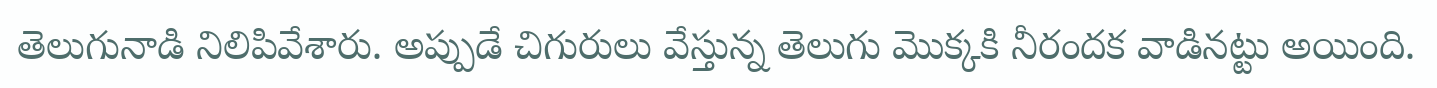తెలుగునాడి నిలిపివేశారు. అప్పుడే చిగురులు వేస్తున్న తెలుగు మొక్కకి నీరందక వాడినట్టు అయింది.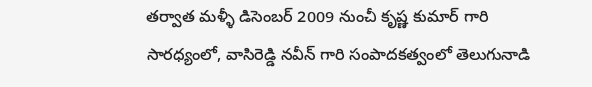తర్వాత మళ్ళీ డిసెంబర్ 2009 నుంచీ కృష్ణ కుమార్ గారి సారధ్యంలో, వాసిరెడ్డి నవీన్ గారి సంపాదకత్వంలో తెలుగునాడి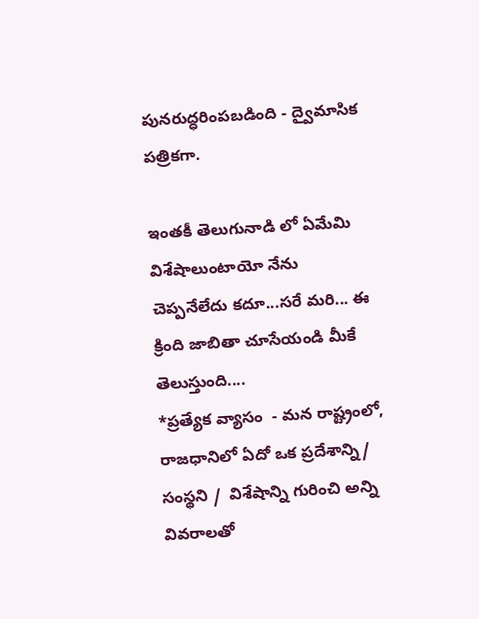పునరుద్ధరింపబడింది - ద్వైమాసిక పత్రికగా.

ఇంతకీ తెలుగునాడి లో ఏమేమి విశేషాలుంటాయో నేను చెప్పనేలేదు కదూ...సరే మరి... ఈ క్రింది జాబితా చూసేయండి మీకే తెలుస్తుంది....
*ప్రత్యేక వ్యాసం  - మన రాష్ట్రంలో, రాజధానిలో ఏదో ఒక ప్రదేశాన్ని/ సంస్థని /  విశేషాన్ని గురించి అన్ని వివరాలతో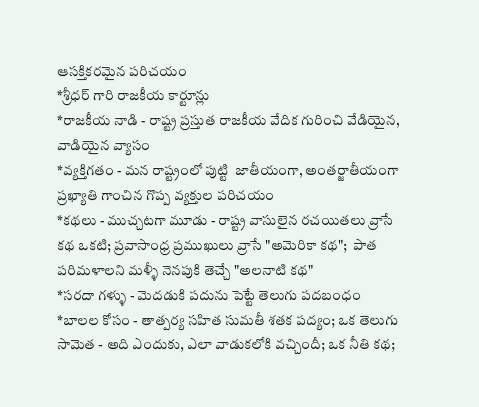ఆసక్తికరమైన పరిచయం
*శ్రీధర్ గారి రాజకీయ కార్టూన్లు
*రాజకీయ నాడి - రాష్ట్ర ప్రస్తుత రాజకీయ వేదిక గురించి వేడియైన, వాడియైన వ్యాసం
*వ్యక్తిగతం - మన రాష్ట్రంలో పుట్టి  జాతీయంగా, అంతర్జాతీయంగా ప్రఖ్యాతి గాంచిన గొప్ప వ్యక్తుల పరిచయం
*కథలు - ముచ్చటగా మూడు - రాష్ట్ర వాసులైన రచయితలు వ్రాసే కథ ఒకటి; ప్రవాసాంధ్ర ప్రముఖులు వ్రాసే "అమెరికా కథ";  పాత పరిమళాలని మళ్ళీ నెనపుకి తెచ్చే "అలనాటి కథ"
*సరదా గళ్ళు - మెదడుకి పదును పెట్టే తెలుగు పదబంధం
*బాలల కోసం - తాత్పర్య సహిత సుమతీ శతక పద్యం; ఒక తెలుగు సామెత - అది ఎందుకు, ఎలా వాడుకలోకి వచ్చిందీ; ఒక నీతి కథ;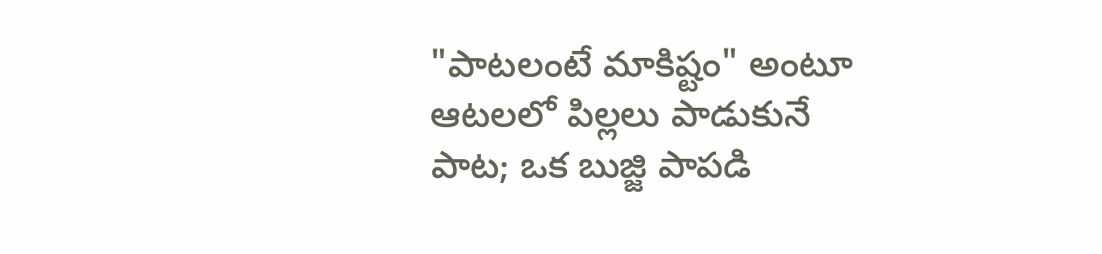"పాటలంటే మాకిష్టం" అంటూ ఆటలలో పిల్లలు పాడుకునే పాట; ఒక బుజ్జి పాపడి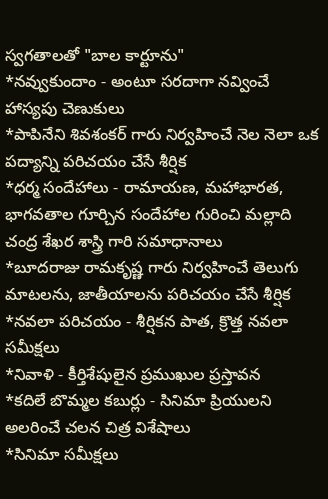స్వగతాలతో "బాల కార్టూను"
*నవ్వుకుందాం - అంటూ సరదాగా నవ్వించే హాస్యపు చెణుకులు
*పాపినేని శివశంకర్ గారు నిర్వహించే నెల నెలా ఒక పద్యాన్ని పరిచయం చేసే శీర్షిక
*ధర్మ సందేహాలు - రామాయణ, మహాభారత, భాగవతాల గూర్చిన సందేహాల గురించి మల్లాది చంద్ర శేఖర శాస్త్రి గారి సమాధానాలు
*బూదరాజు రామకృష్ణ గారు నిర్వహించే తెలుగు మాటలను, జాతీయాలను పరిచయం చేసే శీర్షిక
*నవలా పరిచయం - శీర్షికన పాత, క్రొత్త నవలా సమీక్షలు
*నివాళి - కీర్తిశేషులైన ప్రముఖుల ప్రస్తావన
*కదిలే బొమ్మల కబుర్లు - సినిమా ప్రియులని అలరించే చలన చిత్ర విశేషాలు
*సినిమా సమీక్షలు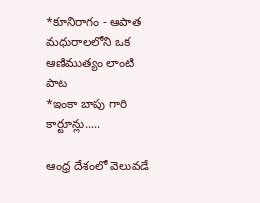*కూనిరాగం - ఆపాత మధురాలలోని ఒక ఆణిముత్యం లాంటి పాట
*ఇంకా బాపు గారి కార్టూన్లు.....

ఆంధ్ర దేశంలో వెలువడే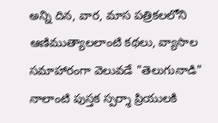అన్ని దిన, వార, మాస పత్రికలలోని ఆణిముత్యాలలాంటి కథలు, వ్యాసాల సమాహారంగా వెలువడే "తెలుగునాడి" నాలాంటి పుస్తక స్పర్శా ప్రియులకి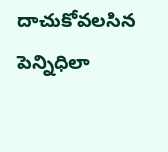దాచుకోవలసిన పెన్నిధిలా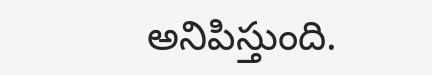అనిపిస్తుంది.